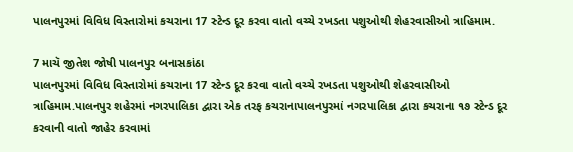પાલનપુરમાં વિવિધ વિસ્તારોમાં કચરાના 17 સ્ટેન્ડ દૂર કરવા વાતો વચ્ચે રખડતા પશુઓથી શેહરવાસીઓ ત્રાહિમામ.

7 માચૅ જીતેશ જોષી પાલનપુર બનાસકાંઠા
પાલનપુરમાં વિવિધ વિસ્તારોમાં કચરાના 17 સ્ટેન્ડ દૂર કરવા વાતો વચ્ચે રખડતા પશુઓથી શેહરવાસીઓ ત્રાહિમામ.પાલનપુર શહેરમાં નગરપાલિકા દ્વારા એક તરફ કચરાનાપાલનપુરમાં નગરપાલિકા દ્વારા કચરાના ૧૭ સ્ટેન્ડ દૂર કરવાની વાતો જાહેર કરવામાં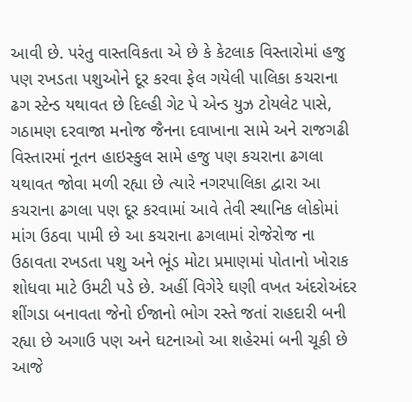આવી છે. પરંતુ વાસ્તવિકતા એ છે કે કેટલાક વિસ્તારોમાં હજુ પણ રખડતા પશુઓને દૂર કરવા ફેલ ગયેલી પાલિકા કચરાના ઢગ સ્ટેન્ડ યથાવત છે દિલ્હી ગેટ પે એન્ડ યુઝ ટોયલેટ પાસે, ગઠામણ દરવાજા મનોજ જૈનના દવાખાના સામે અને રાજગઢી વિસ્તારમાં નૂતન હાઇસ્કુલ સામે હજુ પણ કચરાના ઢગલા યથાવત જોવા મળી રહ્યા છે ત્યારે નગરપાલિકા દ્વારા આ કચરાના ઢગલા પણ દૂર કરવામાં આવે તેવી સ્થાનિક લોકોમાં માંગ ઉઠવા પામી છે આ કચરાના ઢગલામાં રોજેરોજ ના ઉઠાવતા રખડતા પશુ અને ભૂંડ મોટા પ્રમાણમાં પોતાનો ખોરાક શોધવા માટે ઉમટી પડે છે. અહીં વિગેરે ઘણી વખત અંદરોઅંદર શીંગડા બનાવતા જેનો ઈજાનો ભોગ રસ્તે જતાં રાહદારી બની રહ્યા છે અગાઉ પણ અને ઘટનાઓ આ શહેરમાં બની ચૂકી છે આજે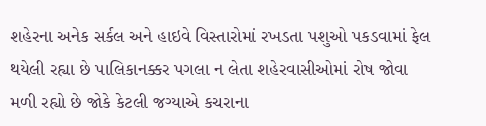શહેરના અનેક સર્કલ અને હાઇવે વિસ્તારોમાં રખડતા પશુઓ પકડવામાં ફેલ થયેલી રહ્યા છે પાલિકાનક્કર પગલા ન લેતા શહેરવાસીઓમાં રોષ જોવા મળી રહ્યો છે જોકે કેટલી જગ્યાએ કચરાના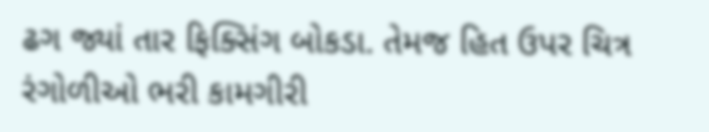ઢગ જ્યાં તાર ફિક્સિંગ બોકડા. તેમજ હિત ઉપર ચિત્ર રંગોળીઓ ભરી કામગીરી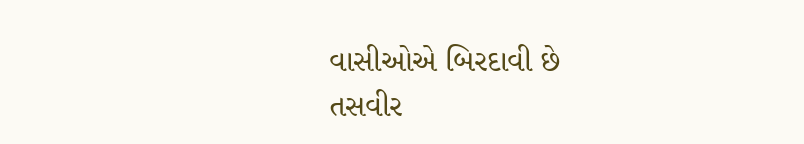વાસીઓએ બિરદાવી છે
તસવીર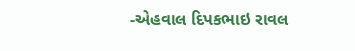-એહવાલ દિપકભાઇ રાવલ